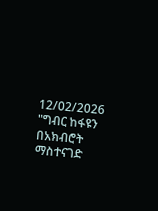12/02/2026
"ግብር ከፋዩን በአክብሮት ማስተናገድ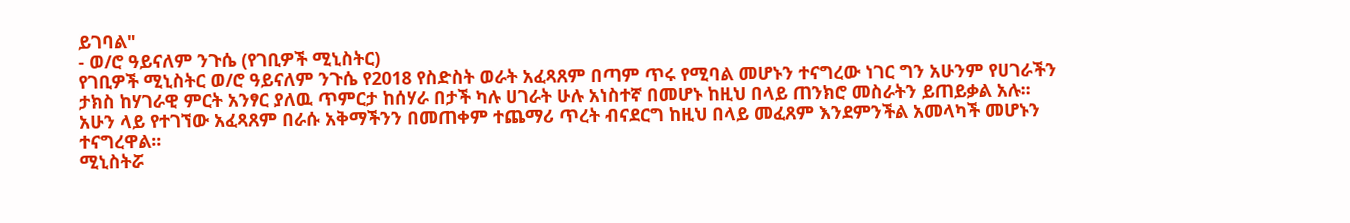ይገባል"
- ወ/ሮ ዓይናለም ንጉሴ (የገቢዎች ሚኒስትር)
የገቢዎች ሚኒስትር ወ/ሮ ዓይናለም ንጉሴ የ2018 የስድስት ወራት አፈጻጸም በጣም ጥሩ የሚባል መሆኑን ተናግረው ነገር ግን አሁንም የሀገራችን ታክስ ከሃገራዊ ምርት አንፃር ያለዉ ጥምርታ ከሰሃራ በታች ካሉ ሀገራት ሁሉ አነስተኛ በመሆኑ ከዚህ በላይ ጠንክሮ መስራትን ይጠይቃል አሉ፡፡
አሁን ላይ የተገኘው አፈጻጸም በራሱ አቅማችንን በመጠቀም ተጨማሪ ጥረት ብናደርግ ከዚህ በላይ መፈጸም እንደምንችል አመላካች መሆኑን ተናግረዋል፡፡
ሚኒስትሯ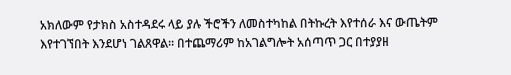አክለውም የታክስ አስተዳደሩ ላይ ያሉ ችሮችን ለመስተካከል በትኩረት እየተሰራ እና ውጤትም እየተገኘበት እንደሆነ ገልጸዋል። በተጨማሪም ከአገልግሎት አሰጣጥ ጋር በተያያዘ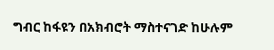ግብር ከፋዩን በአክብሮት ማስተናገድ ከሁሉም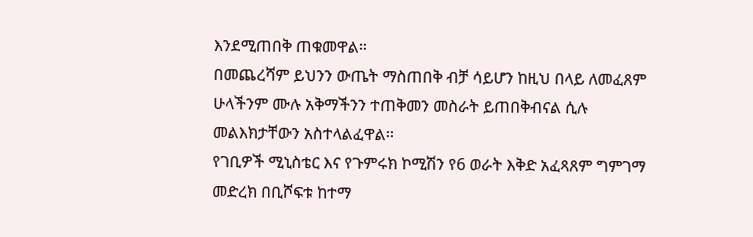እንደሚጠበቅ ጠቁመዋል።
በመጨረሻም ይህንን ውጤት ማስጠበቅ ብቻ ሳይሆን ከዚህ በላይ ለመፈጸም ሁላችንም ሙሉ አቅማችንን ተጠቅመን መስራት ይጠበቅብናል ሲሉ መልእክታቸውን አስተላልፈዋል፡፡
የገቢዎች ሚኒስቴር እና የጉምሩክ ኮሚሽን የ6 ወራት እቅድ አፈጻጸም ግምገማ መድረክ በቢሾፍቱ ከተማ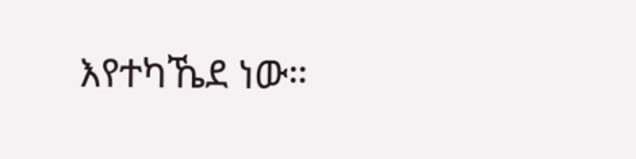እየተካኼደ ነው።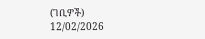(ገቢዎች)
12/02/2026